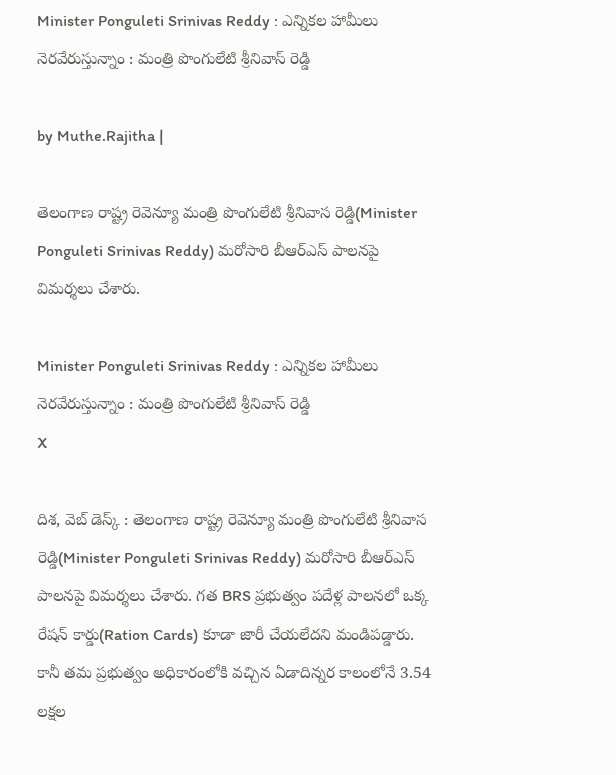Minister Ponguleti Srinivas Reddy : ఎన్నికల హామీలు నెరవేరుస్తున్నాం : మంత్రి పొంగులేటి శ్రీనివాస్ రెడ్డి

by Muthe.Rajitha |

తెలంగాణ రాష్ట్ర రెవెన్యూ మంత్రి పొంగులేటి శ్రీనివాస రెడ్డి(Minister Ponguleti Srinivas Reddy) మరోసారి బీఆర్ఎస్ పాలనపై విమర్శలు చేశారు.

Minister Ponguleti Srinivas Reddy : ఎన్నికల హామీలు నెరవేరుస్తున్నాం : మంత్రి పొంగులేటి శ్రీనివాస్ రెడ్డి
X

దిశ, వెబ్ డెస్క్ : తెలంగాణ రాష్ట్ర రెవెన్యూ మంత్రి పొంగులేటి శ్రీనివాస రెడ్డి(Minister Ponguleti Srinivas Reddy) మరోసారి బీఆర్ఎస్ పాలనపై విమర్శలు చేశారు. గత BRS ప్రభుత్వం పదేళ్ల పాలనలో ఒక్క రేషన్ కార్డు(Ration Cards) కూడా జారీ చేయలేదని మండిపడ్డారు. కానీ తమ ప్రభుత్వం అధికారంలోకి వచ్చిన ఏడాదిన్నర కాలంలోనే 3.54 లక్షల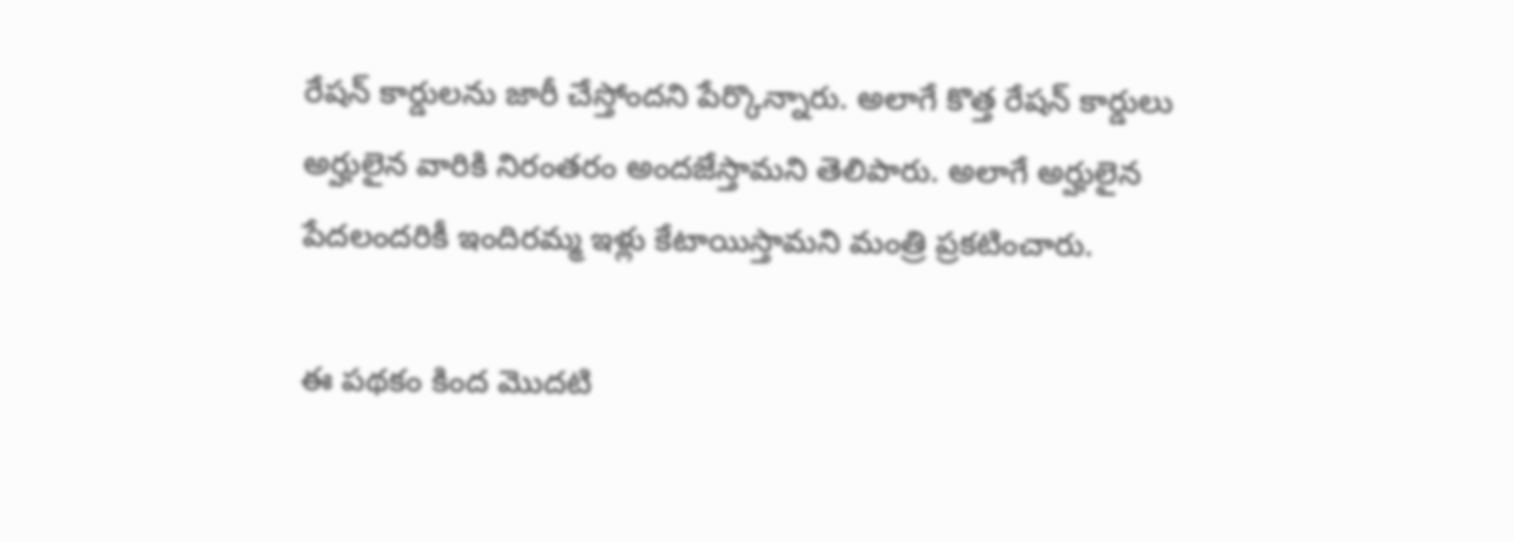రేషన్ కార్డులను జారీ చేస్తోందని పేర్కొన్నారు. అలాగే కొత్త రేషన్ కార్డులు అర్హులైన వారికి నిరంతరం అందజేస్తామని తెలిపారు. అలాగే అర్హులైన పేదలందరికీ ఇందిరమ్మ ఇళ్లు కేటాయిస్తామని మంత్రి ప్రకటించారు.

ఈ పథకం కింద మొదటి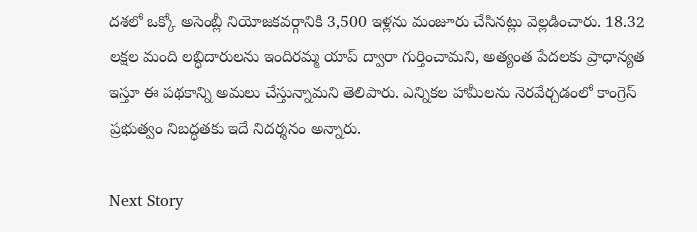దశలో ఒక్కో అసెంబ్లీ నియోజకవర్గానికి 3,500 ఇళ్లను మంజూరు చేసినట్లు వెల్లడించారు. 18.32 లక్షల మంది లబ్ధిదారులను ఇందిరమ్మ యాప్ ద్వారా గుర్తించామని, అత్యంత పేదలకు ప్రాధాన్యత ఇస్తూ ఈ పథకాన్ని అమలు చేస్తున్నామని తెలిపారు. ఎన్నికల హామీలను నెరవేర్చడంలో కాంగ్రెస్ ప్రభుత్వం నిబద్ధతకు ఇదే నిదర్శనం అన్నారు.

Next Story